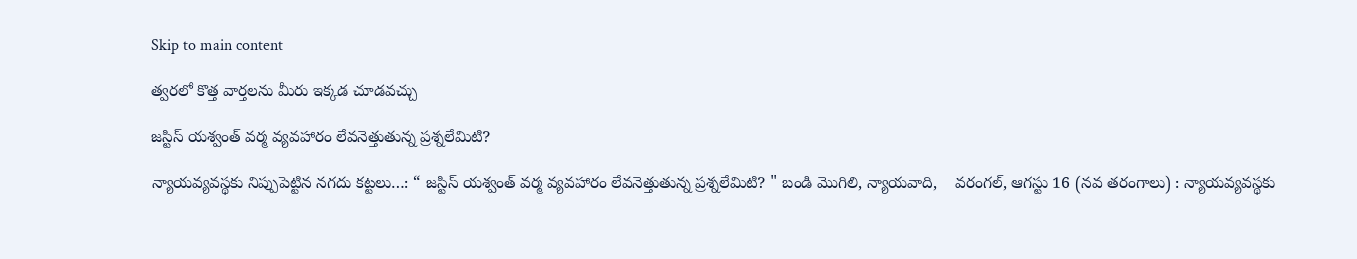Skip to main content

త్వరలో కొత్త వార్తలను మీరు ఇక్కడ చూడవచ్చు

జస్టిస్ యశ్వంత్ వర్మ వ్యవహారం లేవనెత్తుతున్న ప్రశ్నలేమిటి?

న్యాయవ్యవస్థకు నిప్పుపెట్టిన నగదు కట్టలు…: “ జస్టిస్ యశ్వంత్ వర్మ వ్యవహారం లేవనెత్తుతున్న ప్రశ్నలేమిటి? " బండి మొగిలి, న్యాయవాది,    వరంగల్, ఆగస్టు 16 (నవ తరంగాలు) : న్యాయవ్యవస్థకు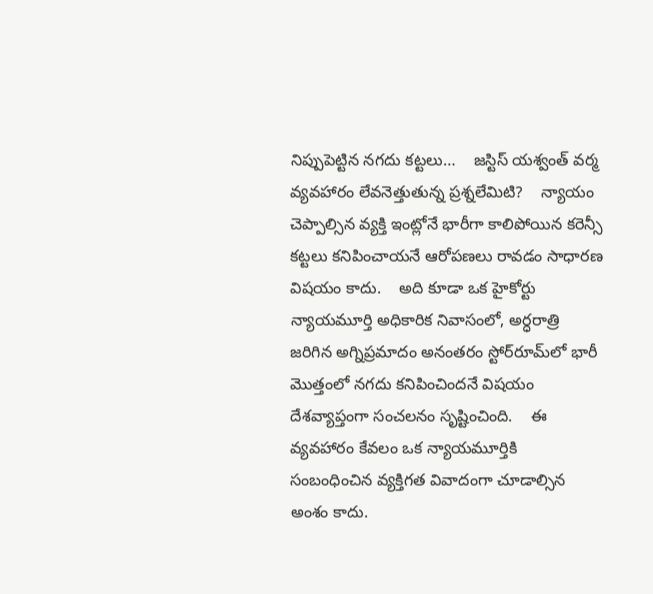నిప్పుపెట్టిన నగదు కట్టలు…    జస్టిస్ యశ్వంత్ వర్మ వ్యవహారం లేవనెత్తుతున్న ప్రశ్నలేమిటి?    న్యాయం చెప్పాల్సిన వ్యక్తి ఇంట్లోనే భారీగా కాలిపోయిన కరెన్సీ కట్టలు కనిపించాయనే ఆరోపణలు రావడం సాధారణ విషయం కాదు.    అది కూడా ఒక హైకోర్టు న్యాయమూర్తి అధికారిక నివాసంలో, అర్ధరాత్రి జరిగిన అగ్నిప్రమాదం అనంతరం స్టోర్‌రూమ్‌లో భారీ మొత్తంలో నగదు కనిపించిందనే విషయం దేశవ్యాప్తంగా సంచలనం సృష్టించింది.    ఈ వ్యవహారం కేవలం ఒక న్యాయమూర్తికి సంబంధించిన వ్యక్తిగత వివాదంగా చూడాల్సిన అంశం కాదు.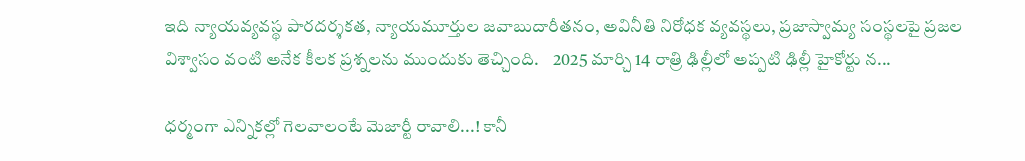ఇది న్యాయవ్యవస్థ పారదర్శకత, న్యాయమూర్తుల జవాబుదారీతనం, అవినీతి నిరోధక వ్యవస్థలు, ప్రజాస్వామ్య సంస్థలపై ప్రజల విశ్వాసం వంటి అనేక కీలక ప్రశ్నలను ముందుకు తెచ్చింది.    2025 మార్చి 14 రాత్రి ఢిల్లీలో అప్పటి ఢిల్లీ హైకోర్టు న...

ధర్మంగా ఎన్నికల్లో గెలవాలంటే మెజార్టీ రావాలి...! కానీ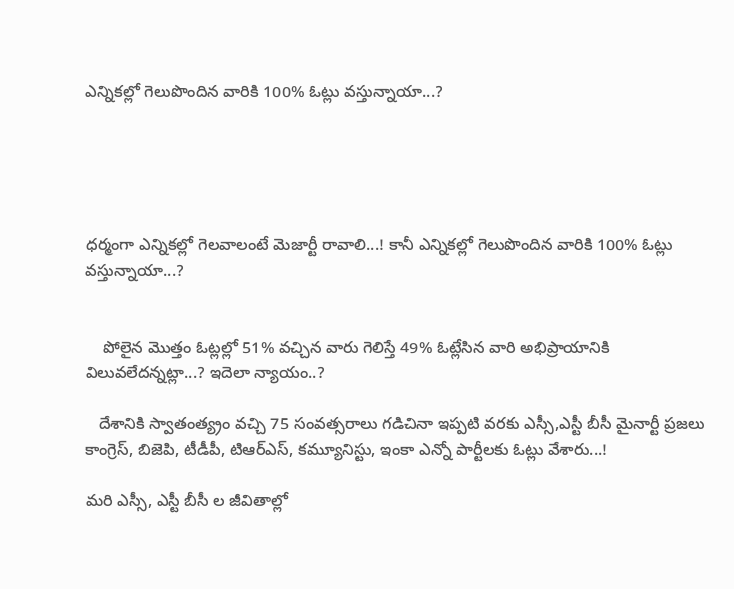ఎన్నికల్లో గెలుపొందిన వారికి 100% ఓట్లు వస్తున్నాయా...?





ధర్మంగా ఎన్నికల్లో గెలవాలంటే మెజార్టీ రావాలి...! కానీ ఎన్నికల్లో గెలుపొందిన వారికి 100% ఓట్లు వస్తున్నాయా...?


    పోలైన మొత్తం ఓట్లల్లో 51% వచ్చిన వారు గెలిస్తే 49% ఓట్లేసిన వారి అభిప్రాయానికి విలువలేదన్నట్లా...? ఇదెలా న్యాయం..?

   దేశానికి స్వాతంత్య్రం వచ్చి 75 సంవత్సరాలు గడిచినా ఇప్పటి వరకు ఎస్సీ,ఎస్టీ బీసీ మైనార్టీ ప్రజలు  కాంగ్రెస్, బిజెపి, టీడీపీ, టిఆర్ఎస్, కమ్యూనిస్టు, ఇంకా ఎన్నో పార్టీలకు ఓట్లు వేశారు...!

మరి ఎస్సీ, ఎస్టీ బీసీ ల జీవితాల్లో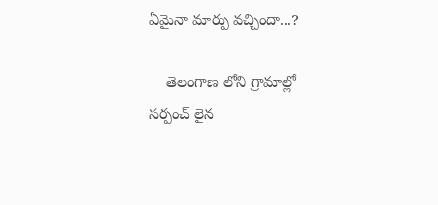ఏమైనా మార్పు వచ్చిందా...?

    తెలంగాణ లోని గ్రామాల్లో సర్పంచ్ లైన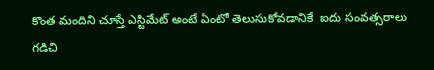కొంత మందిని చూస్తే ఎస్టిమేట్ అంటే ఏంటో తెలుసుకోవడానికే  ఐదు సంవత్సరాలు గడిచి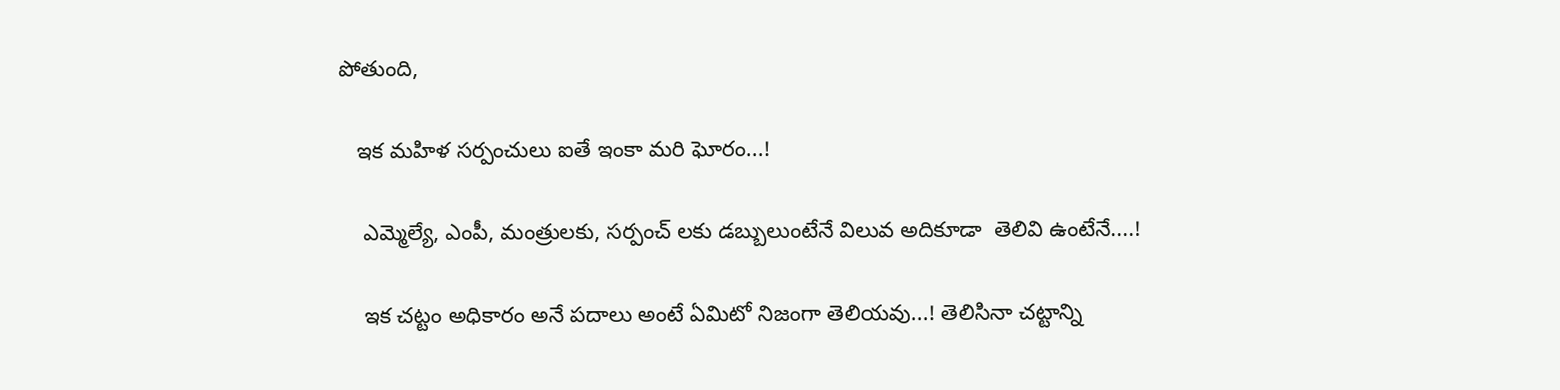పోతుంది,

   ఇక మహిళ సర్పంచులు ఐతే ఇంకా మరి ఘోరం...!

    ఎమ్మెల్యే, ఎంపీ, మంత్రులకు, సర్పంచ్ లకు డబ్బులుంటేనే విలువ అదికూడా  తెలివి ఉంటేనే....!

    ఇక చట్టం అధికారం అనే పదాలు అంటే ఏమిటో నిజంగా తెలియవు...! తెలిసినా చట్టాన్ని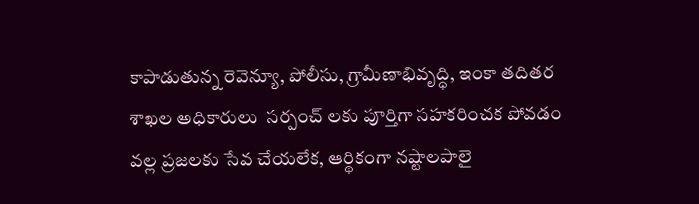కాపాడుతున్న రెవెన్యూ, పోలీసు, గ్రామీణాభివృద్ధి, ఇంకా తదితర శాఖల అధికారులు  సర్పంచ్ లకు పూర్తిగా సహకరించక పోవడం వల్ల ప్రజలకు సేవ చేయలేక, ఆర్థికంగా నష్టాలపాలై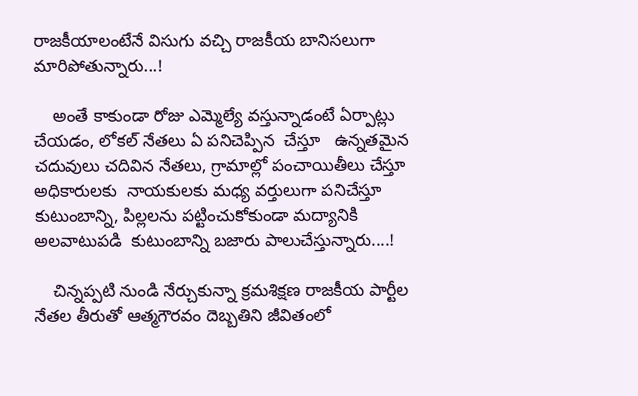రాజకీయాలంటేనే విసుగు వచ్చి రాజకీయ బానిసలుగా మారిపోతున్నారు...!

    అంతే కాకుండా రోజు ఎమ్మెల్యే వస్తున్నాడంటే ఏర్పాట్లు చేయడం, లోకల్ నేతలు ఏ పనిచెప్పిన  చేస్తూ   ఉన్నతమైన చదువులు చదివిన నేతలు, గ్రామాల్లో పంచాయితీలు చేస్తూ అధికారులకు  నాయకులకు మధ్య వర్తులుగా పనిచేస్తూ కుటుంబాన్ని, పిల్లలను పట్టించుకోకుండా మద్యానికి అలవాటుపడి  కుటుంబాన్ని బజారు పాలుచేస్తున్నారు....!

    చిన్నప్పటి నుండి నేర్చుకున్నా క్రమశిక్షణ రాజకీయ పార్టీల నేతల తీరుతో ఆత్మగౌరవం దెబ్బతిని జీవితంలో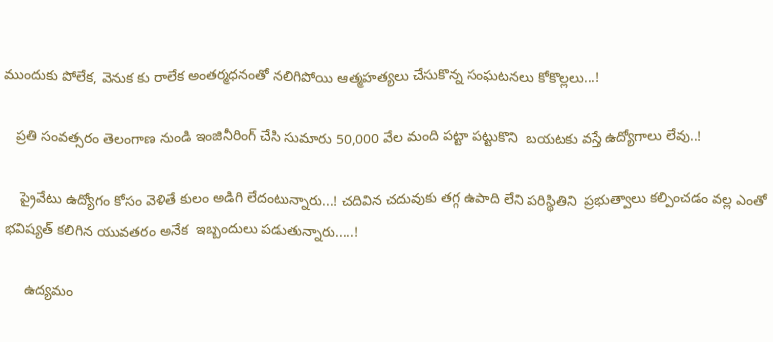ముందుకు పోలేక, వెనుక కు రాలేక అంతర్మధనంతో నలిగిపోయి ఆత్మహత్యలు చేసుకొన్న సంఘటనలు కోకొల్లలు...!

   ప్రతి సంవత్సరం తెలంగాణ నుండి ఇంజినీరింగ్ చేసి సుమారు 50,000 వేల మంది పట్టా పట్టుకొని  బయటకు వస్తే ఉద్యోగాలు లేవు..!

    ప్రైవేటు ఉద్యోగం కోసం వెళితే కులం అడిగి లేదంటున్నారు...! చదివిన చదువుకు తగ్గ ఉపాది లేని పరిస్థితిని  ప్రభుత్వాలు కల్పించడం వల్ల ఎంతో భవిష్యత్ కలిగిన యువతరం అనేక  ఇబ్బందులు పడుతున్నారు.....!

     ఉద్యమం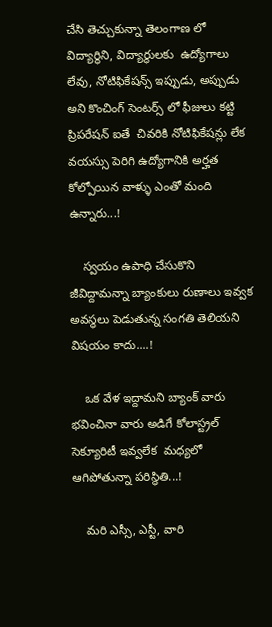చేసి తెచ్చుకున్నా తెలంగాణ లో విద్యార్థిని, విద్యార్థులకు  ఉద్యోగాలు లేవు, నోటిఫికేషన్స్ ఇప్పుడు, అప్పుడు అని కొంచింగ్ సెంటర్స్ లో ఫీజులు కట్టి ప్రిపరేషన్ ఐతే  చివరికి నోటిఫికేషన్లు లేక వయస్సు పెరిగి ఉద్యోగానికి అర్హత కోల్పోయిన వాళ్ళు ఎంతో మంది ఉన్నారు...!

    స్వయం ఉపాధి చేసుకొని జీవిద్దామన్నా బ్యాంకులు రుణాలు ఇవ్వక అవస్థలు పెడుతున్న సంగతి తెలియని విషయం కాదు....!

    ఒక వేళ ఇద్దామని బ్యాంక్ వారు భవించినా వారు అడిగే కోలాస్ట్రల్ సెక్యూరిటీ ఇవ్వలేక  మధ్యలో ఆగిపోతున్నా పరిస్థితి...!

    మరి ఎస్సీ, ఎస్టీ, వారి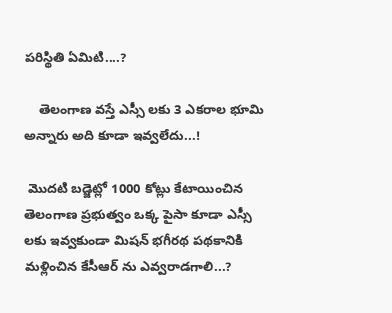పరిస్థితి ఏమిటి....?

    తెలంగాణ వస్తే ఎస్సీ లకు 3 ఎకరాల భూమి అన్నారు అది కూడా ఇవ్వలేదు...!

 మొదటి బడ్జెట్లో 1000 కోట్లు కేటాయించిన తెలంగాణ ప్రభుత్వం ఒక్క పైసా కూడా ఎస్సీ లకు ఇవ్వకుండా మిషన్ భగీరథ పథకానికి మళ్లించిన కేసీఆర్ ను ఎవ్వరాడగాలి...?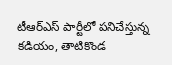టీఆర్ఎస్ పార్టీలో పనిచేస్తున్న కడియం, తాటికొండ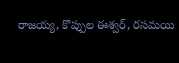రాజయ్య, కొప్పుల ఈశ్వర్, రసమయి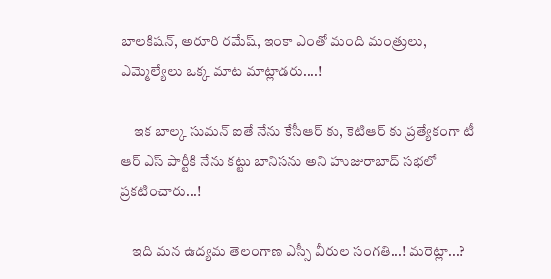బాలకిషన్, అరూరి రమేష్, ఇంకా ఎంతో మంది మంత్రులు, ఎమ్మెల్యేలు ఒక్క మాట మాట్లాడరు....!

     ఇక బాల్క సుమన్ ఐతే నేను కేసీఆర్ కు, కెటిఆర్ కు ప్రత్యేకంగా టీ ఆర్ ఎస్ పార్టీకి నేను కట్టు బానిసను అని హుజురాబాద్ సభలో ప్రకటించారు...!

    ఇది మన ఉద్యమ తెలంగాణ ఎస్సీ వీరుల సంగతి...! మరెట్లా...?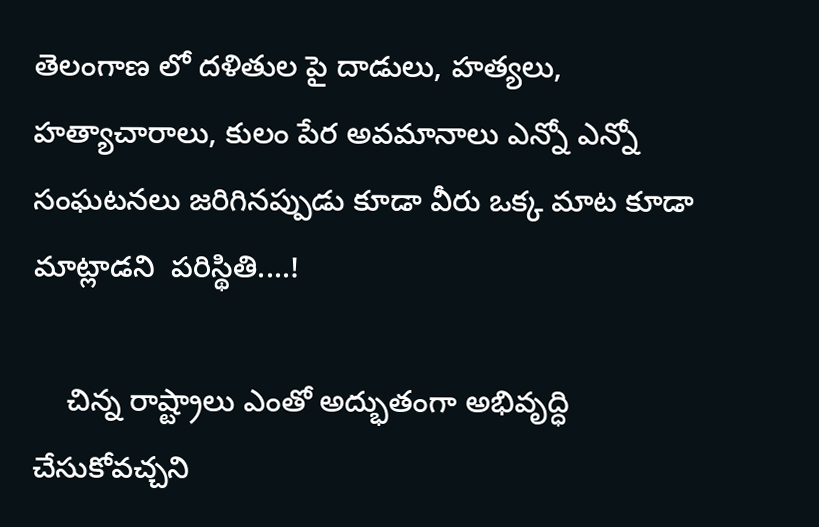తెలంగాణ లో దళితుల పై దాడులు, హత్యలు, హత్యాచారాలు, కులం పేర అవమానాలు ఎన్నో ఎన్నో  సంఘటనలు జరిగినప్పుడు కూడా వీరు ఒక్క మాట కూడా మాట్లాడని  పరిస్థితి....!

    చిన్న రాష్ట్రాలు ఎంతో అద్భుతంగా అభివృద్ధి చేసుకోవచ్చని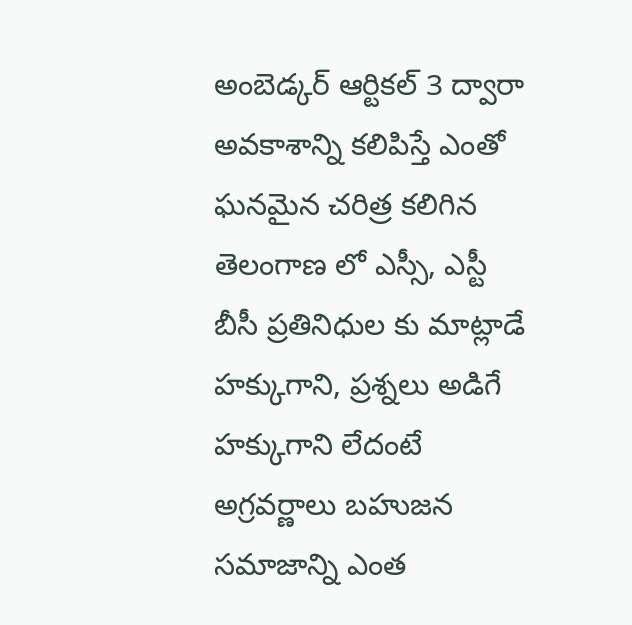అంబెడ్కర్ ఆర్టికల్ 3 ద్వారా  అవకాశాన్ని కలిపిస్తే ఎంతో ఘనమైన చరిత్ర కలిగిన తెలంగాణ లో ఎస్సీ, ఎస్టీ బీసీ ప్రతినిధుల కు మాట్లాడే హక్కుగాని, ప్రశ్నలు అడిగే హక్కుగాని లేదంటే అగ్రవర్ణాలు బహుజన సమాజాన్ని ఎంత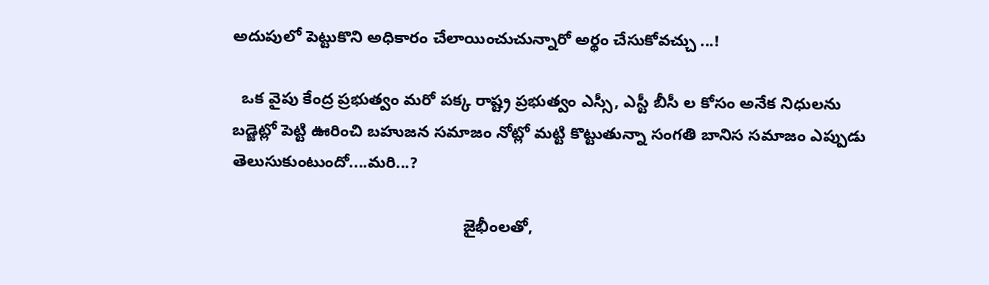అదుపులో పెట్టుకొని అధికారం చేలాయించుచున్నారో అర్థం చేసుకోవచ్చు ...!

  ఒక వైపు కేంద్ర ప్రభుత్వం మరో పక్క రాష్ట్ర ప్రభుత్వం ఎస్సీ, ఎస్టీ బీసీ ల కోసం అనేక నిధులను బడ్జెట్లో పెట్టి ఊరించి బహుజన సమాజం నోట్లో మట్టి కొట్టుతున్నా సంగతి బానిస సమాజం ఎప్పుడు తెలుసుకుంటుందో....మరి...?

                                                   జైభీంలతో,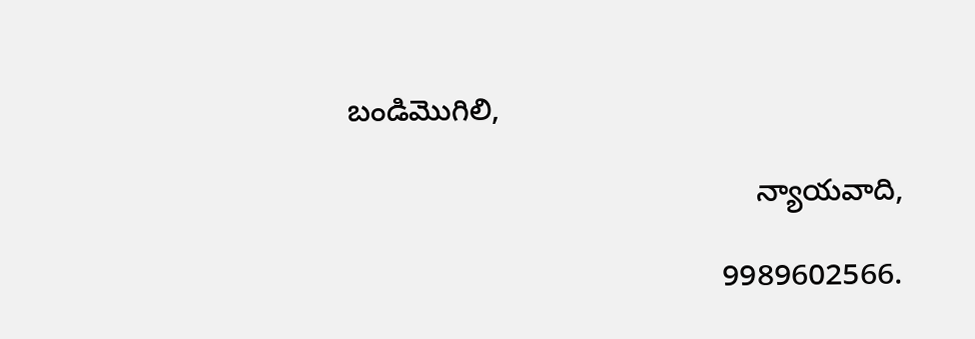బండిమొగిలి,

                                                న్యాయవాది,

                                            9989602566.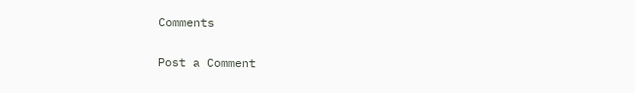Comments

Post a Comment